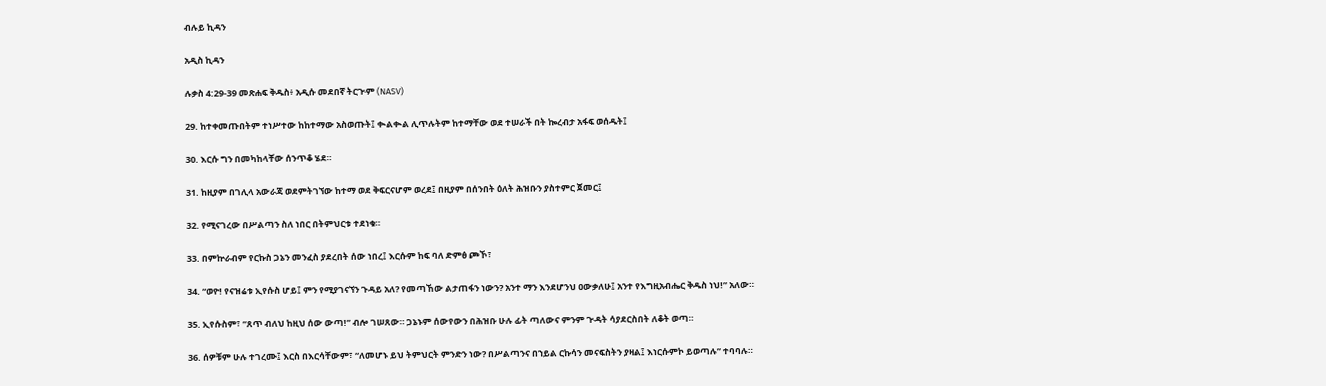ብሉይ ኪዳን

አዲስ ኪዳን

ሉቃስ 4:29-39 መጽሐፍ ቅዱስ፥ አዲሱ መደበኛ ትርጒም (NASV)

29. ከተቀመጡበትም ተነሥተው ከከተማው አስወጡት፤ ቊልቊል ሊጥሉትም ከተማቸው ወደ ተሠራች በት ኰረብታ አፋፍ ወሰዱት፤

30. እርሱ ግን በመካከላቸው ሰንጥቆ ሄደ።

31. ከዚያም በገሊላ አውራጃ ወደምትገኘው ከተማ ወደ ቅፍርናሆም ወረደ፤ በዚያም በሰንበት ዕለት ሕዝቡን ያስተምር ጀመር፤

32. የሚናገረው በሥልጣን ስለ ነበር በትምህርቱ ተደነቁ።

33. በምኵራብም የርኩስ ጋኔን መንፈስ ያደረበት ሰው ነበረ፤ እርሱም ከፍ ባለ ድምፅ ጮኾ፣

34. “ወዮ! የናዝሬቱ ኢየሱስ ሆይ፤ ምን የሚያገናኘን ጉዳይ አለ? የመጣኸው ልታጠፋን ነውን? አንተ ማን እንደሆንህ ዐውቃለሁ፤ አንተ የእግዚአብሔር ቅዱስ ነህ!” አለው።

35. ኢየሱስም፣ “ጸጥ ብለህ ከዚህ ሰው ውጣ!” ብሎ ገሠጸው። ጋኔኑም ሰውየውን በሕዝቡ ሁሉ ፊት ጣለውና ምንም ጒዳት ሳያደርስበት ለቆት ወጣ።

36. ሰዎቹም ሁሉ ተገረሙ፤ እርስ በእርሳቸውም፣ “ለመሆኑ ይህ ትምህርት ምንድን ነው? በሥልጣንና በኀይል ርኩሳን መናፍስትን ያዛል፤ እነርሱምኮ ይወጣሉ” ተባባሉ።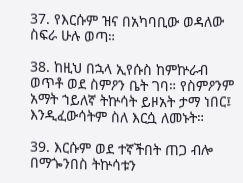37. የእርሱም ዝና በአካባቢው ወዳለው ስፍራ ሁሉ ወጣ።

38. ከዚህ በኋላ ኢየሱስ ከምኵራብ ወጥቶ ወደ ስምዖን ቤት ገባ። የስምዖንም አማት ኀይለኛ ትኵሳት ይዞአት ታማ ነበር፤ እንዲፈውሳትም ስለ እርሷ ለመኑት።

39. እርሱም ወደ ተኛችበት ጠጋ ብሎ በማጐንበስ ትኵሳቱን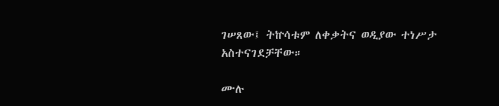ገሠጸው፤ ትኵሳቱም ለቀቃትና ወዲያው ተነሥታ አስተናገደቻቸው።

ሙሉ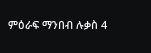ምዕራፍ ማንበብ ሉቃስ 4